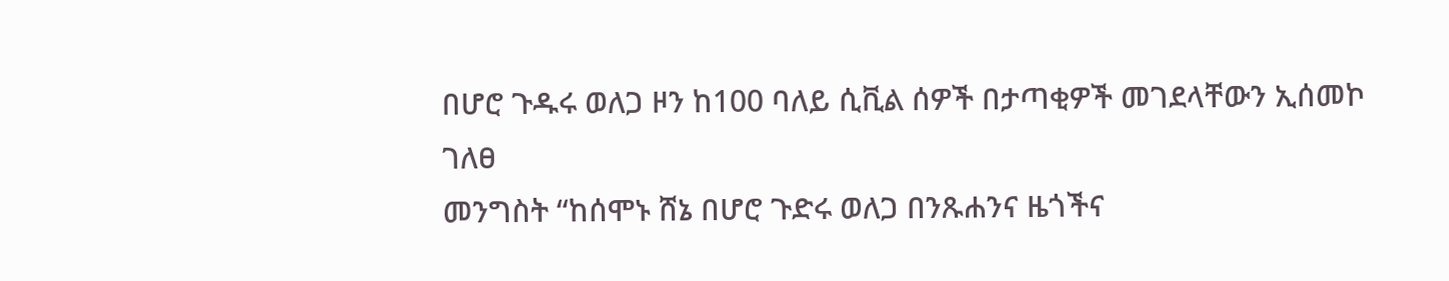በሆሮ ጉዱሩ ወለጋ ዞን ከ100 ባለይ ሲቪል ሰዎች በታጣቂዎች መገደላቸውን ኢሰመኮ ገለፀ
መንግስት “ከሰሞኑ ሸኔ በሆሮ ጉድሩ ወለጋ በንጹሐንና ዜጎችና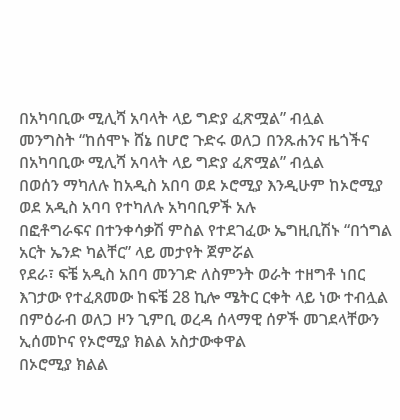በአካባቢው ሚሊሻ አባላት ላይ ግድያ ፈጽሟል” ብሏል
መንግስት “ከሰሞኑ ሸኔ በሆሮ ጉድሩ ወለጋ በንጹሐንና ዜጎችና በአካባቢው ሚሊሻ አባላት ላይ ግድያ ፈጽሟል” ብሏል
በወሰን ማካለሉ ከአዲስ አበባ ወደ ኦሮሚያ እንዲሁም ከኦሮሚያ ወደ አዲስ አባባ የተካለሉ አካባቢዎች አሉ
በፎቶግራፍና በተንቀሳቃሽ ምስል የተደገፈው ኤግዚቢሽኑ “በጎግል አርት ኤንድ ካልቸር” ላይ መታየት ጀምሯል
የደራ፣ ፍቼ አዲስ አበባ መንገድ ለስምንት ወራት ተዘግቶ ነበር
እገታው የተፈጸመው ከፍቼ 28 ኪሎ ሜትር ርቀት ላይ ነው ተብሏል
በምዕራብ ወለጋ ዞን ጊምቢ ወረዳ ሰላማዊ ሰዎች መገደላቸውን ኢሰመኮና የኦሮሚያ ክልል አስታውቀዋል
በኦሮሚያ ክልል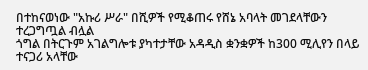በተከናወነው "አኩሪ ሥራ" በሺዎች የሚቆጠሩ የሸኔ አባላት መገደላቸውን ተረጋግጧል ብሏል
ጎግል በትርጉም አገልግሎቱ ያካተታቸው አዳዲስ ቋንቋዎች ከ300 ሚሊየን በላይ ተናጋሪ አላቸው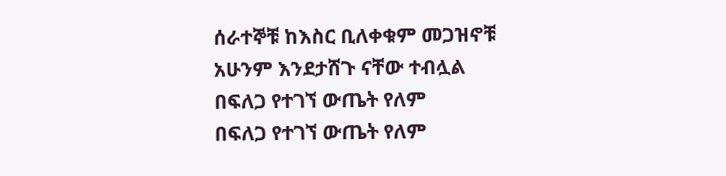ሰራተኞቹ ከእስር ቢለቀቁም መጋዝኖቹ አሁንም እንደታሸጉ ናቸው ተብሏል
በፍለጋ የተገኘ ውጤት የለም
በፍለጋ የተገኘ ውጤት የለም